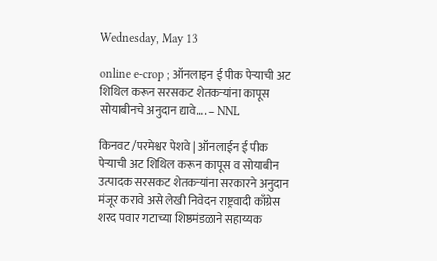Wednesday, May 13

online e-crop ; ऑनलाइन ई पीक पेऱ्याची अट शिथिल करून सरसकट शेतकऱ्यांना कापूस सोयाबीनचे अनुदान द्यावे…. – NNL

किनवट /परमेश्वर पेशवे | ऑनलाईन ई पीक पेऱ्याची अट शिथिल करून कापूस व सोयाबीन उत्पादक सरसकट शेतकऱ्यांना सरकारने अनुदान मंजूर करावे असे लेखी निवेदन राष्ट्रवादी काँग्रेस शरद पवार गटाच्या शिष्ठमंडळाने सहाय्यक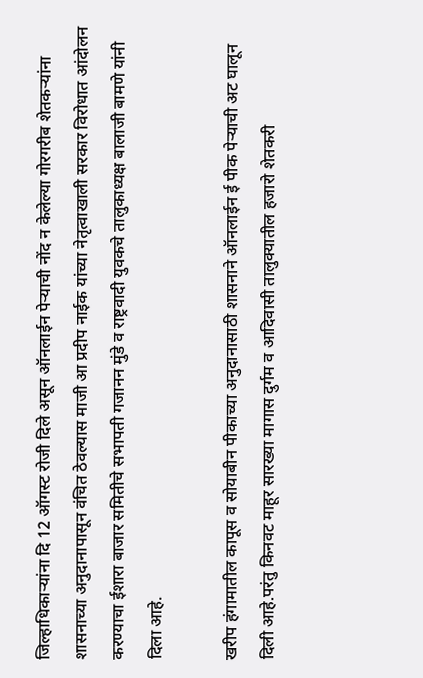जिल्हाधिकाऱ्यांना दि 12 ऑगस्ट रोजी दिले असून ऑनलाईन पेऱ्याची नोंद न केलेल्या गोरगरीब शेतकऱ्यांना शासनाच्या अनुदानापासून वंचित ठेवल्यास माजी आ प्रदीप नाईक यांच्या नेतृत्वाखाली सरकार विरोधात आंदोलन करण्याचा ईशारा बाजार समितीचे सभापती गजानन मुंडे व राष्ट्रवादी युवकचे तालुकाध्यक्ष बालाजी बामणे यांनी दिला आहे.

खरीप हंगामातील कापूस व सोयाबीन पीकाच्या अनुदानासाठी शासनाने ऑनलाईन ई पीक पेऱ्याची अट घालून दिली आहे.परंतु किनवट माहूर सारख्या मागास दुर्गम व आदिवासी तालुक्यातील हजारो शेतकरी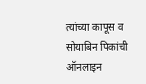त्यांच्या कापूस व सोयाबिन पिकांची ऑनलाइन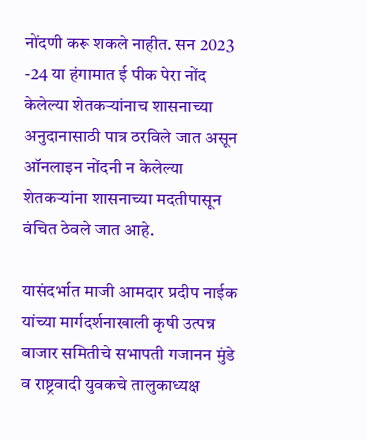नोंदणी करू शकले नाहीत. सन 2023 -24 या हंगामात ई पीक पेरा नोंद केलेल्या शेतकऱ्यांनाच शासनाच्या अनुदानासाठी पात्र ठरविले जात असून ऑनलाइन नोंदनी न केलेल्या शेतकऱ्यांना शासनाच्या मदतीपासून वंचित ठेवले जात आहे.

यासंदर्भात माजी आमदार प्रदीप नाईक यांच्या मार्गदर्शनाखाली कृषी उत्पन्न बाजार समितीचे सभापती गजानन मुंडे व राष्ट्रवादी युवकचे तालुकाध्यक्ष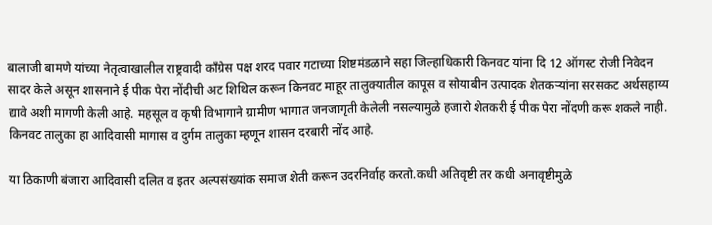बालाजी बामणे यांच्या नेतृत्वाखालील राष्ट्रवादी काँग्रेस पक्ष शरद पवार गटाच्या शिष्टमंडळाने सहा जिल्हाधिकारी किनवट यांना दि 12 ऑगस्ट रोजी निवेदन सादर केले असून शासनाने ई पीक पेरा नोंदीची अट शिथिल करून किनवट माहूर तालुक्यातील कापूस व सोयाबीन उत्पादक शेतकऱ्यांना सरसकट अर्थसहाय्य द्यावे अशी मागणी केली आहे. महसूल व कृषी विभागाने ग्रामीण भागात जनजागृती केलेली नसल्यामुळे हजारो शेतकरी ई पीक पेरा नोंदणी करू शकले नाही. किनवट तालुका हा आदिवासी मागास व दुर्गम तालुका म्हणून शासन दरबारी नोंद आहे.

या ठिकाणी बंजारा आदिवासी दलित व इतर अल्पसंख्यांक समाज शेती करून उदरनिर्वाह करतो.कधी अतिवृष्टी तर कधी अनावृष्टीमुळे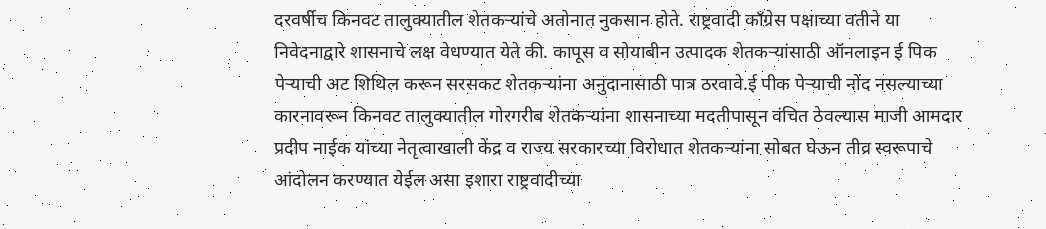दरवर्षीच किनवट तालुक्यातील शेतकऱ्यांचे अतोनात नुकसान होते. राष्ट्रवादी काँग्रेस पक्षाच्या वतीने या निवेदनाद्वारे शासनाचे लक्ष वेधण्यात येते की. कापूस व सोयाबीन उत्पादक शेतकऱ्यांसाठी ऑनलाइन ई पिक पेऱ्याची अट शिथिल करून सरसकट शेतकऱ्यांना अनुदानासाठी पात्र ठरवावे.ई पीक पेऱ्याची नोंद नसल्याच्या कारनावरून किनवट तालुक्यातील गोरगरीब शेतकऱ्यांना शासनाच्या मदतीपासून वंचित ठेवल्यास माजी आमदार प्रदीप नाईक यांच्या नेतृत्वाखाली केंद्र व राज्य सरकारच्या विरोधात शेतकऱ्यांना सोबत घेऊन तीव्र स्वरूपाचे आंदोलन करण्यात येईल असा इशारा राष्ट्रवादीच्या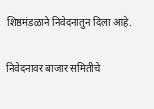शिष्ठमंडळाने निवेदनातुन दिला आहे.

निवेदनावर बाजार समितीचे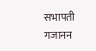सभापती गजानन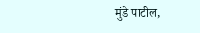मुंडे पाटील,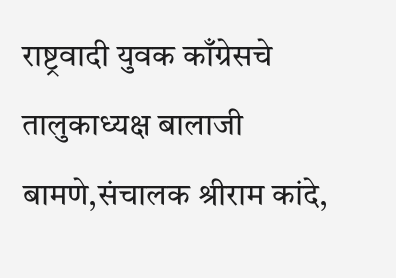राष्ट्रवादी युवक काँग्रेसचे तालुकाध्यक्ष बालाजी बामणे,संचालक श्रीराम कांदे,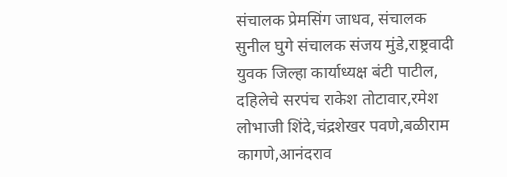संचालक प्रेमसिंग जाधव, संचालक सुनील घुगे संचालक संजय मुंडे,राष्ट्रवादी युवक जिल्हा कार्याध्यक्ष बंटी पाटील, दहिलेचे सरपंच राकेश तोटावार,रमेश लोभाजी शिंदे,चंद्रशेखर पवणे,बळीराम कागणे,आनंदराव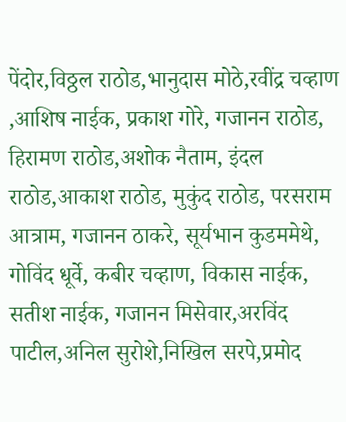पेंदोर,विठ्ठल राठोड,भानुदास मोठे,रवींद्र चव्हाण ,आशिष नाईक, प्रकाश गोरे, गजानन राठोड, हिरामण राठोड,अशोक नैताम, इंदल राठोड,आकाश राठोड, मुकुंद राठोड, परसराम आत्राम, गजानन ठाकरे, सूर्यभान कुडममेथे, गोविंद धूर्वे, कबीर चव्हाण, विकास नाईक, सतीश नाईक, गजानन मिसेवार,अरविंद पाटील,अनिल सुरोशे,निखिल सरपे,प्रमोद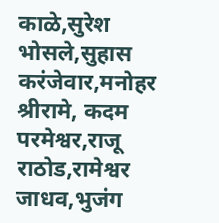काळे,सुरेश भोसले,सुहास करंजेवार,मनोहर श्रीरामे, कदम परमेश्वर,राजू राठोड,रामेश्वर जाधव,भुजंग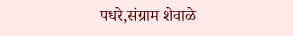पधरे,संग्राम शेवाळे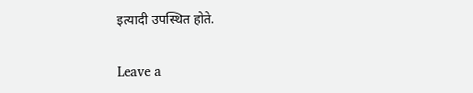इत्यादी उपस्थित होते.

Leave a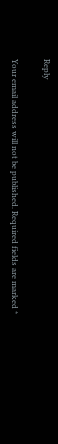Reply

Your email address will not be published. Required fields are marked *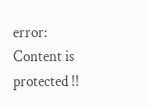error: Content is protected !!